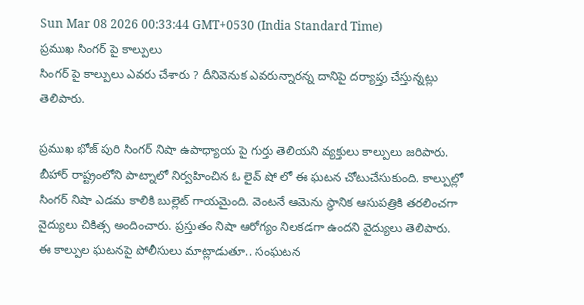Sun Mar 08 2026 00:33:44 GMT+0530 (India Standard Time)
ప్రముఖ సింగర్ పై కాల్పులు
సింగర్ పై కాల్పులు ఎవరు చేశారు ? దీనివెనుక ఎవరున్నారన్న దానిపై దర్యాప్తు చేస్తున్నట్లు తెలిపారు.

ప్రముఖ భోజ్ పురి సింగర్ నిషా ఉపాధ్యాయ పై గుర్తు తెలియని వ్యక్తులు కాల్పులు జరిపారు. బీహార్ రాష్ట్రంలోని పాట్నాలో నిర్వహించిన ఓ లైవ్ షో లో ఈ ఘటన చోటుచేసుకుంది. కాల్పుల్లో సింగర్ నిషా ఎడమ కాలికి బుల్లెట్ గాయమైంది. వెంటనే ఆమెను స్థానిక ఆసుపత్రికి తరలించగా వైద్యులు చికిత్స అందించారు. ప్రస్తుతం నిషా ఆరోగ్యం నిలకడగా ఉందని వైద్యులు తెలిపారు.
ఈ కాల్పుల ఘటనపై పోలీసులు మాట్లాడుతూ.. సంఘటన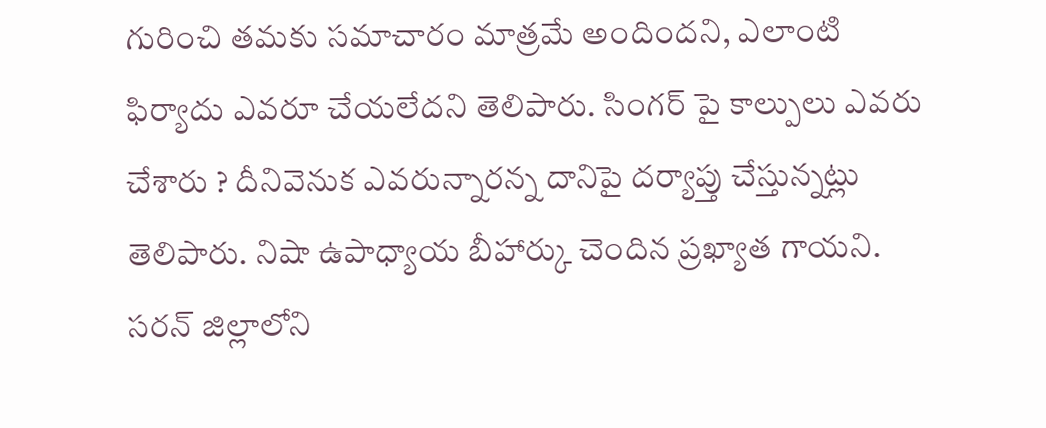గురించి తమకు సమాచారం మాత్రమే అందిందని, ఎలాంటి ఫిర్యాదు ఎవరూ చేయలేదని తెలిపారు. సింగర్ పై కాల్పులు ఎవరు చేశారు ? దీనివెనుక ఎవరున్నారన్న దానిపై దర్యాప్తు చేస్తున్నట్లు తెలిపారు. నిషా ఉపాధ్యాయ బీహార్కు చెందిన ప్రఖ్యాత గాయని. సరన్ జిల్లాలోని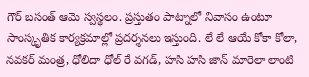గౌర్ బసంత్ ఆమె స్వస్థలం. ప్రస్తుతం పాట్నాలో నివాసం ఉంటూ సాంస్కృతిక కార్యక్రమాల్లో ప్రదర్శనలు ఇస్తుంది. లే లే ఆయే కోకా కోలా, నవకర్ మంత్ర, ధోలిదా ధోల్ రే వగడ్, హసి హసి జాన్ మారెలా లాంటి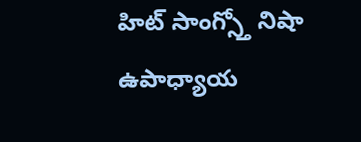హిట్ సాంగ్స్తో నిషా ఉపాధ్యాయ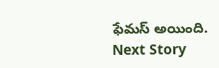ఫేమస్ అయింది.
Next Story